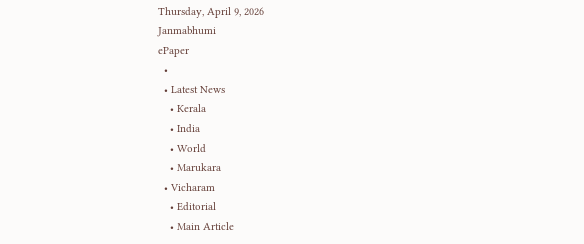Thursday, April 9, 2026
Janmabhumi
ePaper
  •
  • Latest News
    • Kerala
    • India
    • World
    • Marukara
  • Vicharam
    • Editorial
    • Main Article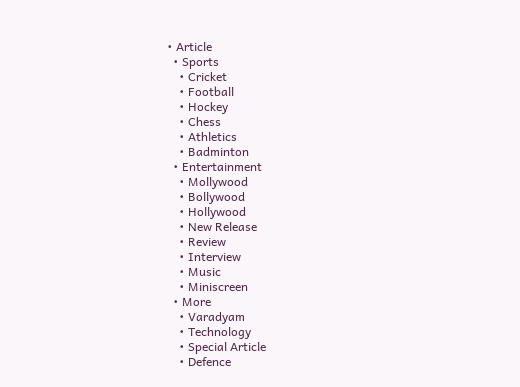• Article
  • Sports
    • Cricket
    • Football
    • Hockey
    • Chess
    • Athletics
    • Badminton
  • Entertainment
    • Mollywood
    • Bollywood
    • Hollywood
    • New Release
    • Review
    • Interview
    • Music
    • Miniscreen
  • More
    • Varadyam
    • Technology
    • Special Article
    • Defence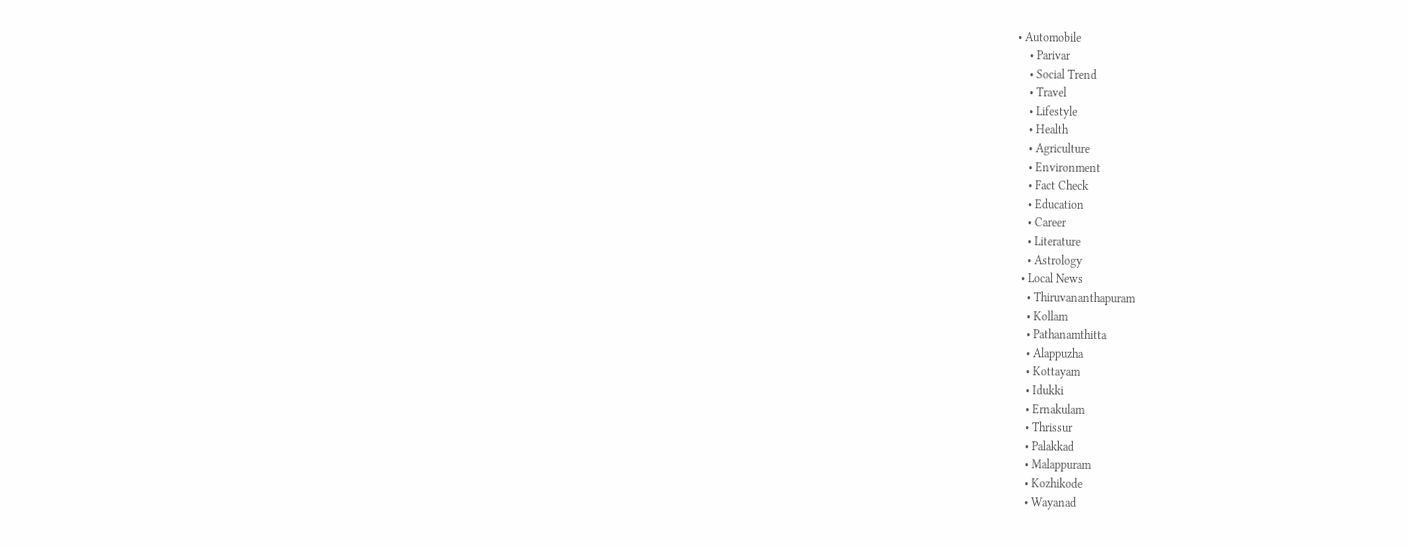• Automobile
    • Parivar
    • Social Trend
    • Travel
    • Lifestyle
    • Health
    • Agriculture
    • Environment
    • Fact Check
    • Education
    • Career
    • Literature
    • Astrology
  • Local News
    • Thiruvananthapuram
    • Kollam
    • Pathanamthitta
    • Alappuzha
    • Kottayam
    • Idukki
    • Ernakulam
    • Thrissur
    • Palakkad
    • Malappuram
    • Kozhikode
    • Wayanad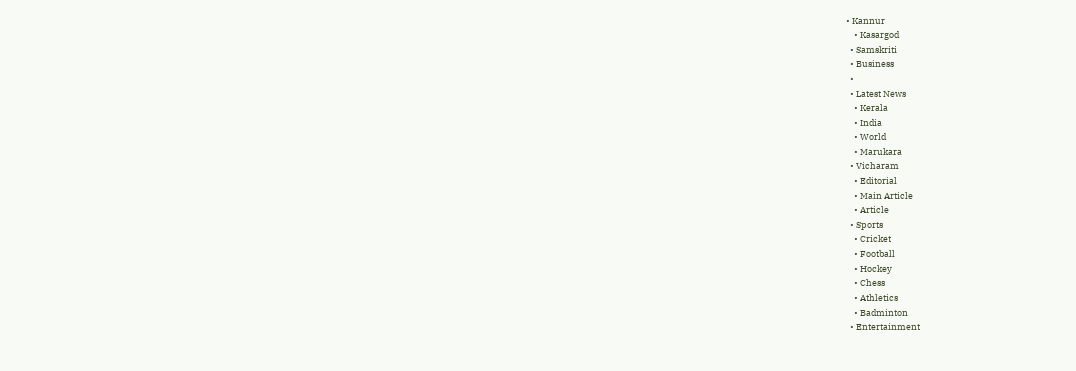• Kannur
    • Kasargod
  • Samskriti
  • Business
  •
  • Latest News
    • Kerala
    • India
    • World
    • Marukara
  • Vicharam
    • Editorial
    • Main Article
    • Article
  • Sports
    • Cricket
    • Football
    • Hockey
    • Chess
    • Athletics
    • Badminton
  • Entertainment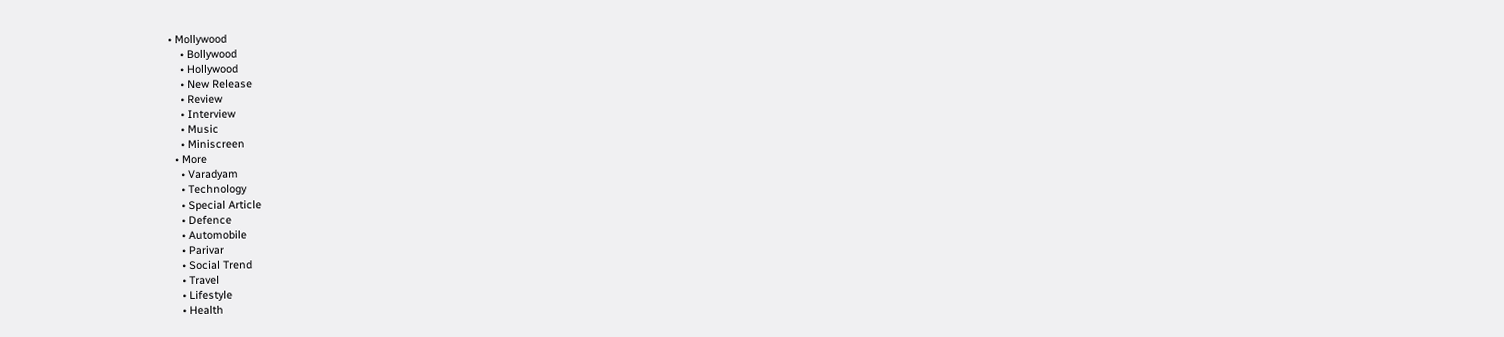• Mollywood
    • Bollywood
    • Hollywood
    • New Release
    • Review
    • Interview
    • Music
    • Miniscreen
  • More
    • Varadyam
    • Technology
    • Special Article
    • Defence
    • Automobile
    • Parivar
    • Social Trend
    • Travel
    • Lifestyle
    • Health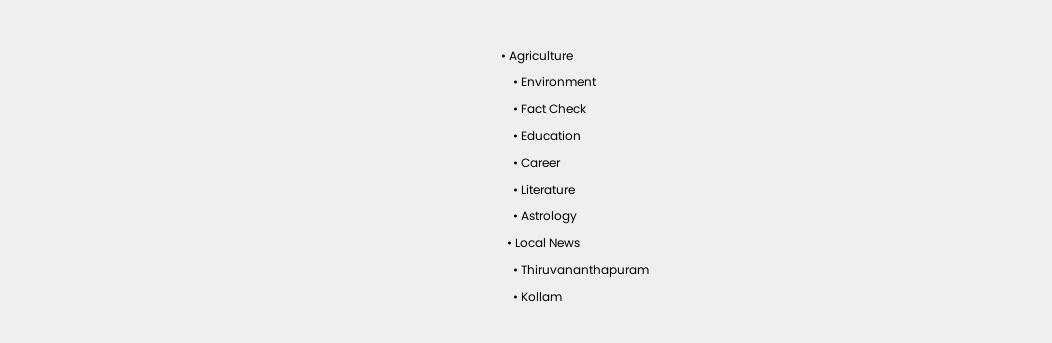• Agriculture
    • Environment
    • Fact Check
    • Education
    • Career
    • Literature
    • Astrology
  • Local News
    • Thiruvananthapuram
    • Kollam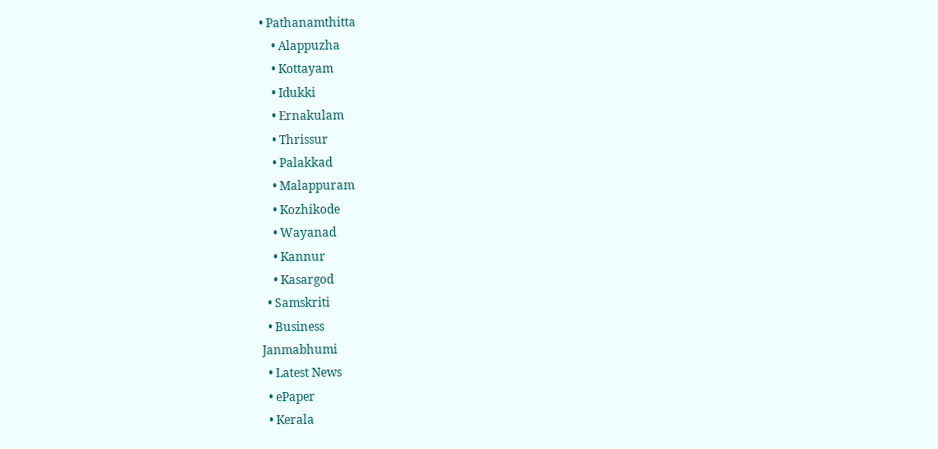• Pathanamthitta
    • Alappuzha
    • Kottayam
    • Idukki
    • Ernakulam
    • Thrissur
    • Palakkad
    • Malappuram
    • Kozhikode
    • Wayanad
    • Kannur
    • Kasargod
  • Samskriti
  • Business
Janmabhumi
  • Latest News
  • ePaper
  • Kerala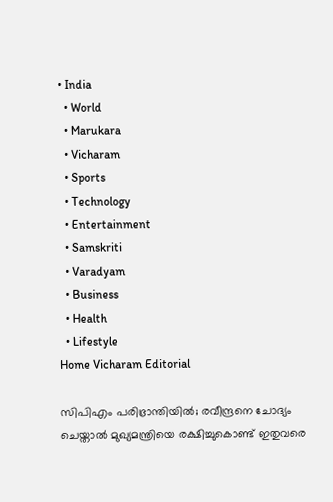• India
  • World
  • Marukara
  • Vicharam
  • Sports
  • Technology
  • Entertainment
  • Samskriti
  • Varadyam
  • Business
  • Health
  • Lifestyle
Home Vicharam Editorial

സിപിഎം പരിഭ്രാന്തിയില്‍; രവീന്ദ്രനെ ചോദ്യം ചെയ്താല്‍ മുഖ്യമന്ത്രിയെ രക്ഷിച്ചുകൊണ്ട് ഇതുവരെ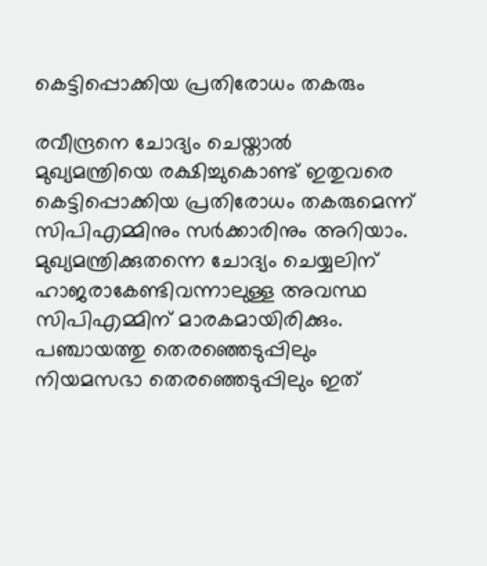കെട്ടിപ്പൊക്കിയ പ്രതിരോധം തകരും

രവീന്ദ്രനെ ചോദ്യം ചെയ്താല്‍ മുഖ്യമന്ത്രിയെ രക്ഷിച്ചുകൊണ്ട് ഇതുവരെ കെട്ടിപ്പൊക്കിയ പ്രതിരോധം തകരുമെന്ന് സിപിഎമ്മിനും സര്‍ക്കാരിനും അറിയാം. മുഖ്യമന്ത്രിക്കുതന്നെ ചോദ്യം ചെയ്യലിന് ഹാജരാകേണ്ടിവന്നാലുള്ള അവസ്ഥ സിപിഎമ്മിന് മാരകമായിരിക്കും. പഞ്ചായത്തു തെരഞ്ഞെടുപ്പിലും നിയമസഭാ തെരഞ്ഞെടുപ്പിലും ഇത്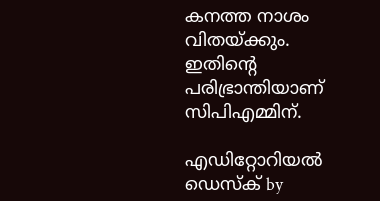കനത്ത നാശം വിതയ്‌ക്കും. ഇതിന്റെ പരിഭ്രാന്തിയാണ് സിപിഎമ്മിന്.

എഡിറ്റോറിയൽ ഡെസ്ക് by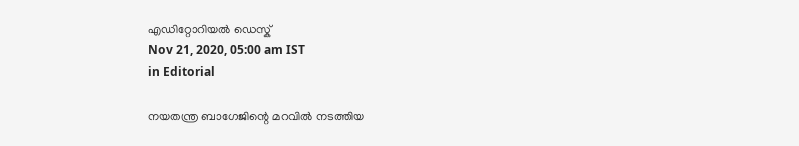എഡിറ്റോറിയൽ ഡെസ്ക്
Nov 21, 2020, 05:00 am IST
in Editorial

നയതന്ത്ര ബാഗേജിന്റെ മറവില്‍ നടത്തിയ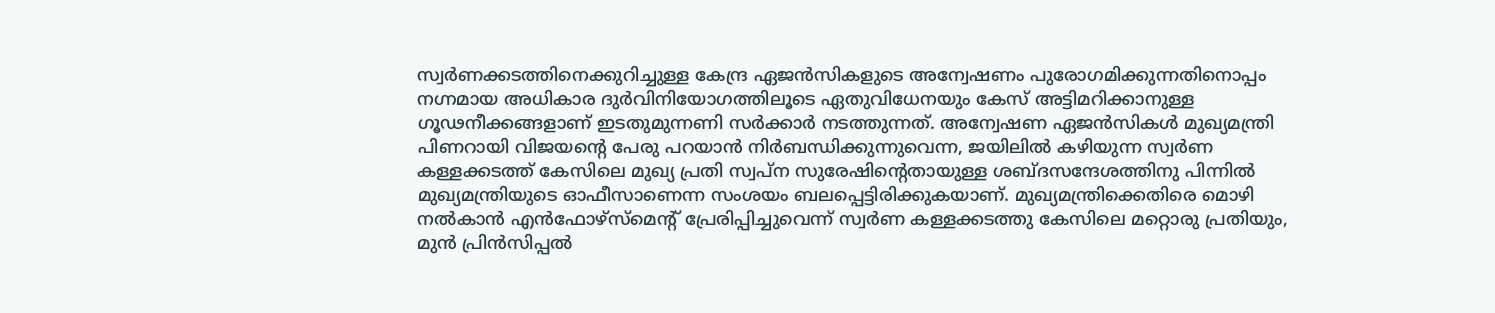സ്വര്‍ണക്കടത്തിനെക്കുറിച്ചുള്ള കേന്ദ്ര ഏജന്‍സികളുടെ അന്വേഷണം പുരോഗമിക്കുന്നതിനൊപ്പം നഗ്നമായ അധികാര ദുര്‍വിനിയോഗത്തിലൂടെ ഏതുവിധേനയും കേസ് അട്ടിമറിക്കാനുള്ള ഗൂഢനീക്കങ്ങളാണ് ഇടതുമുന്നണി സര്‍ക്കാര്‍ നടത്തുന്നത്. അന്വേഷണ ഏജന്‍സികള്‍ മുഖ്യമന്ത്രി പിണറായി വിജയന്റെ പേരു പറയാന്‍ നിര്‍ബന്ധിക്കുന്നുവെന്ന, ജയിലില്‍ കഴിയുന്ന സ്വര്‍ണ കള്ളക്കടത്ത് കേസിലെ മുഖ്യ പ്രതി സ്വപ്‌ന സുരേഷിന്റെതായുള്ള ശബ്ദസന്ദേശത്തിനു പിന്നില്‍ മുഖ്യമന്ത്രിയുടെ ഓഫീസാണെന്ന സംശയം ബലപ്പെട്ടിരിക്കുകയാണ്. മുഖ്യമന്ത്രിക്കെതിരെ മൊഴി നല്‍കാന്‍ എന്‍ഫോഴ്‌സ്‌മെന്റ് പ്രേരിപ്പിച്ചുവെന്ന് സ്വര്‍ണ കള്ളക്കടത്തു കേസിലെ മറ്റൊരു പ്രതിയും, മുന്‍ പ്രിന്‍സിപ്പല്‍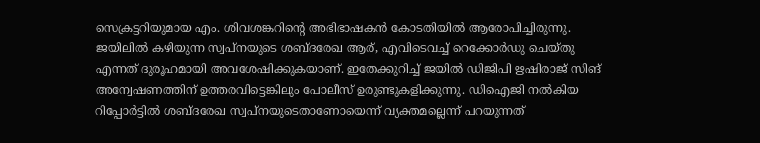സെക്രട്ടറിയുമായ എം. ശിവശങ്കറിന്റെ അഭിഭാഷകന്‍ കോടതിയില്‍ ആരോപിച്ചിരുന്നു. ജയിലില്‍ കഴിയുന്ന സ്വപ്‌നയുടെ ശബ്ദരേഖ ആര്, എവിടെവച്ച് റെക്കോര്‍ഡു ചെയ്തു എന്നത് ദുരൂഹമായി അവശേഷിക്കുകയാണ്. ഇതേക്കുറിച്ച് ജയില്‍ ഡിജിപി ഋഷിരാജ് സിങ് അന്വേഷണത്തിന് ഉത്തരവിട്ടെങ്കിലും പോലീസ് ഉരുണ്ടുകളിക്കുന്നു. ഡിഐജി നല്‍കിയ റിപ്പോര്‍ട്ടില്‍ ശബ്ദരേഖ സ്വപ്‌നയുടെതാണോയെന്ന് വ്യക്തമല്ലെന്ന് പറയുന്നത്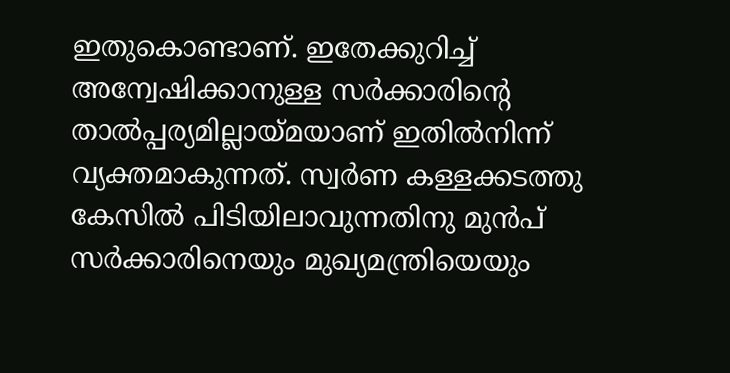ഇതുകൊണ്ടാണ്. ഇതേക്കുറിച്ച് അന്വേഷിക്കാനുള്ള സര്‍ക്കാരിന്റെ താല്‍പ്പര്യമില്ലായ്‌മയാണ് ഇതില്‍നിന്ന് വ്യക്തമാകുന്നത്. സ്വര്‍ണ കള്ളക്കടത്തു കേസില്‍ പിടിയിലാവുന്നതിനു മുന്‍പ് സര്‍ക്കാരിനെയും മുഖ്യമന്ത്രിയെയും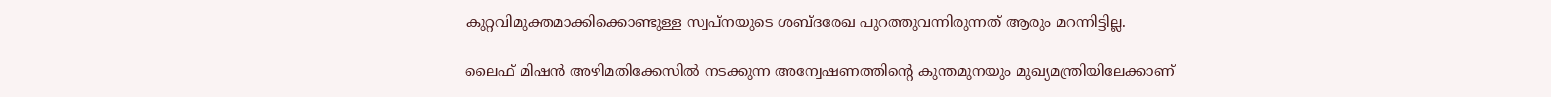കുറ്റവിമുക്തമാക്കിക്കൊണ്ടുള്ള സ്വപ്‌നയുടെ ശബ്ദരേഖ പുറത്തുവന്നിരുന്നത് ആരും മറന്നിട്ടില്ല.

ലൈഫ് മിഷന്‍ അഴിമതിക്കേസില്‍ നടക്കുന്ന അന്വേഷണത്തിന്റെ കുന്തമുനയും മുഖ്യമന്ത്രിയിലേക്കാണ്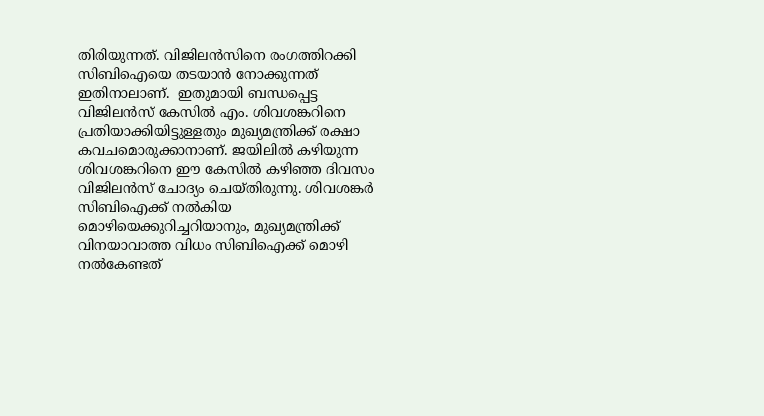തിരിയുന്നത്. വിജിലന്‍സിനെ രംഗത്തിറക്കി സിബിഐയെ തടയാന്‍ നോക്കുന്നത് ഇതിനാലാണ്.  ഇതുമായി ബന്ധപ്പെട്ട വിജിലന്‍സ് കേസില്‍ എം. ശിവശങ്കറിനെ പ്രതിയാക്കിയിട്ടുള്ളതും മുഖ്യമന്ത്രിക്ക് രക്ഷാ കവചമൊരുക്കാനാണ്. ജയിലില്‍ കഴിയുന്ന ശിവശങ്കറിനെ ഈ കേസില്‍ കഴിഞ്ഞ ദിവസം വിജിലന്‍സ് ചോദ്യം ചെയ്തിരുന്നു. ശിവശങ്കര്‍ സിബിഐക്ക് നല്‍കിയ മൊഴിയെക്കുറിച്ചറിയാനും, മുഖ്യമന്ത്രിക്ക് വിനയാവാത്ത വിധം സിബിഐക്ക് മൊഴി നല്‍കേണ്ടത്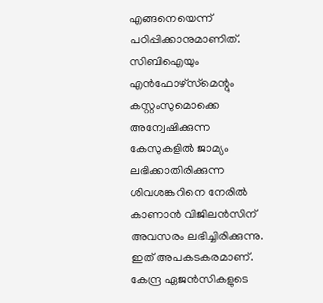എങ്ങനെയെന്ന് പഠിപ്പിക്കാനുമാണിത്. സിബിഐയും എന്‍ഫോഴ്‌സ്‌മെന്റും കസ്റ്റംസുമൊക്കെ അന്വേഷിക്കുന്ന കേസുകളില്‍ ജാമ്യം ലഭിക്കാതിരിക്കുന്ന ശിവശങ്കറിനെ നേരില്‍ കാണാന്‍ വിജിലന്‍സിന് അവസരം ലഭിച്ചിരിക്കുന്നു. ഇത് അപകടകരമാണ്. കേന്ദ്ര ഏജന്‍സികളുടെ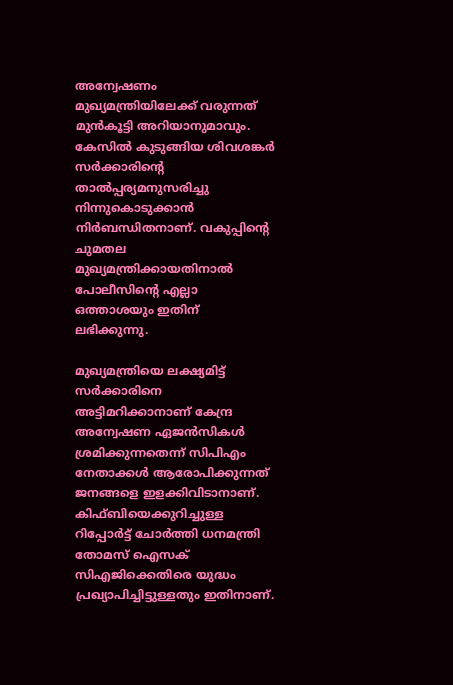അന്വേഷണം മുഖ്യമന്ത്രിയിലേക്ക് വരുന്നത് മുന്‍കൂട്ടി അറിയാനുമാവും. കേസില്‍ കുടുങ്ങിയ ശിവശങ്കര്‍ സര്‍ക്കാരിന്റെ താല്‍പ്പര്യമനുസരിച്ചു നിന്നുകൊടുക്കാന്‍ നിര്‍ബന്ധിതനാണ്. വകുപ്പിന്റെ ചുമതല മുഖ്യമന്ത്രിക്കായതിനാല്‍ പോലീസിന്റെ എല്ലാ ഒത്താശയും ഇതിന് ലഭിക്കുന്നു.

മുഖ്യമന്ത്രിയെ ലക്ഷ്യമിട്ട് സര്‍ക്കാരിനെ അട്ടിമറിക്കാനാണ് കേന്ദ്ര അന്വേഷണ ഏജന്‍സികള്‍ ശ്രമിക്കുന്നതെന്ന് സിപിഎം നേതാക്കള്‍ ആരോപിക്കുന്നത് ജനങ്ങളെ ഇളക്കിവിടാനാണ്. കിഫ്ബിയെക്കുറിച്ചുള്ള റിപ്പോര്‍ട്ട് ചോര്‍ത്തി ധനമന്ത്രി തോമസ് ഐസക് സിഎജിക്കെതിരെ യുദ്ധം പ്രഖ്യാപിച്ചിട്ടുള്ളതും ഇതിനാണ്.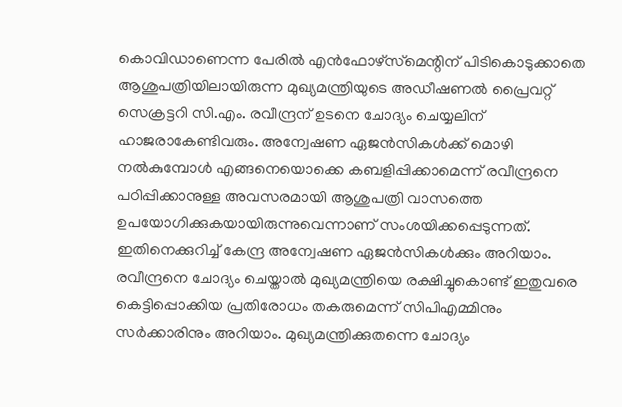കൊവിഡാണെന്ന പേരില്‍ എന്‍ഫോഴ്‌സ്‌മെന്റിന് പിടികൊടുക്കാതെ ആശുപത്രിയിലായിരുന്ന മുഖ്യമന്ത്രിയുടെ അഡീഷണല്‍ പ്രൈവറ്റ് സെക്രട്ടറി സി.എം. രവീന്ദ്രന് ഉടനെ ചോദ്യം ചെയ്യലിന് ഹാജരാകേണ്ടിവരും. അന്വേഷണ ഏജന്‍സികള്‍ക്ക് മൊഴി നല്‍കുമ്പോള്‍ എങ്ങനെയൊക്കെ കബളിപ്പിക്കാമെന്ന് രവീന്ദ്രനെ പഠിപ്പിക്കാനുള്ള അവസരമായി ആശുപത്രി വാസത്തെ ഉപയോഗിക്കുകയായിരുന്നുവെന്നാണ് സംശയിക്കപ്പെടുന്നത്. ഇതിനെക്കുറിച്ച് കേന്ദ്ര അന്വേഷണ ഏജന്‍സികള്‍ക്കും അറിയാം. രവീന്ദ്രനെ ചോദ്യം ചെയ്താല്‍ മുഖ്യമന്ത്രിയെ രക്ഷിച്ചുകൊണ്ട് ഇതുവരെ കെട്ടിപ്പൊക്കിയ പ്രതിരോധം തകരുമെന്ന് സിപിഎമ്മിനും സര്‍ക്കാരിനും അറിയാം. മുഖ്യമന്ത്രിക്കുതന്നെ ചോദ്യം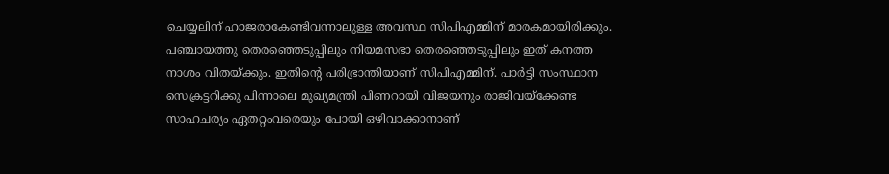ചെയ്യലിന് ഹാജരാകേണ്ടിവന്നാലുള്ള അവസ്ഥ സിപിഎമ്മിന് മാരകമായിരിക്കും. പഞ്ചായത്തു തെരഞ്ഞെടുപ്പിലും നിയമസഭാ തെരഞ്ഞെടുപ്പിലും ഇത് കനത്ത നാശം വിതയ്‌ക്കും. ഇതിന്റെ പരിഭ്രാന്തിയാണ് സിപിഎമ്മിന്. പാര്‍ട്ടി സംസ്ഥാന സെക്രട്ടറിക്കു പിന്നാലെ മുഖ്യമന്ത്രി പിണറായി വിജയനും രാജിവയ്‌ക്കേണ്ട സാഹചര്യം ഏതറ്റംവരെയും പോയി ഒഴിവാക്കാനാണ്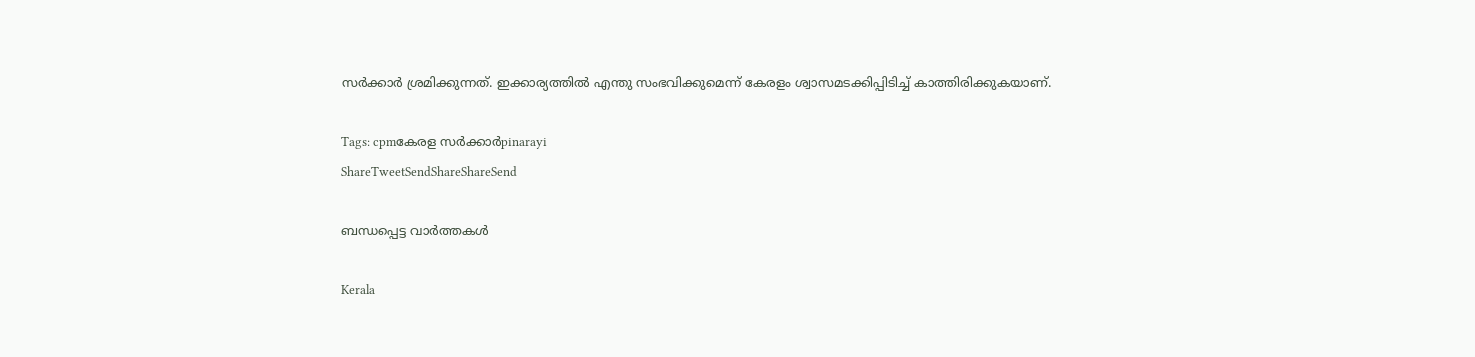സര്‍ക്കാര്‍ ശ്രമിക്കുന്നത്. ഇക്കാര്യത്തില്‍ എന്തു സംഭവിക്കുമെന്ന് കേരളം ശ്വാസമടക്കിപ്പിടിച്ച് കാത്തിരിക്കുകയാണ്.

Tags: cpmകേരള സര്‍ക്കാര്‍pinarayi
ShareTweetSendShareShareSend

ബന്ധപ്പെട്ട വാര്‍ത്തകള്‍

Kerala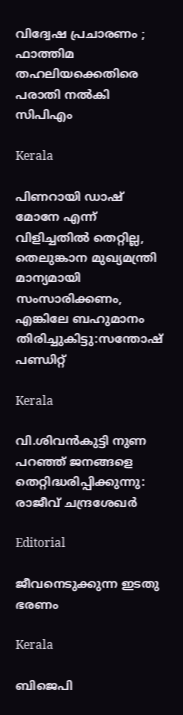വിദ്വേഷ പ്രചാരണം ; ഫാത്തിമ തഹലിയക്കെതിരെ പരാതി നല്‍കി സിപിഎം

Kerala

പിണറായി ഡാഷ് മോനേ എന്ന് വിളിച്ചതില്‍ തെറ്റില്ല, തെലുങ്കാന മുഖ്യമന്ത്രി മാന്യമായി സംസാരിക്കണം, എങ്കിലേ ബഹുമാനം തിരിച്ചുകിട്ടു:സന്തോഷ് പണ്ഡിറ്റ്

Kerala

വി.ശിവന്‍കുട്ടി നുണ പറഞ്ഞ് ജനങ്ങളെ തെറ്റിദ്ധരിപ്പിക്കുന്നു: രാജീവ് ചന്ദ്രശേഖര്‍

Editorial

ജീവനെടുക്കുന്ന ഇടതു ഭരണം

Kerala

ബിജെപി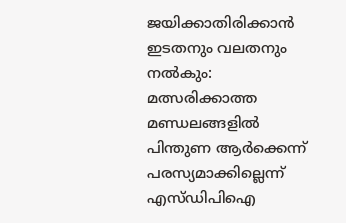ജയിക്കാതിരിക്കാൻ ഇടതനും വലതനും നൽകും: മത്സരിക്കാത്ത മണ്ഡലങ്ങളിൽ പിന്തുണ ആർക്കെന്ന് പരസ്യമാക്കില്ലെന്ന് എസ്ഡിപിഐ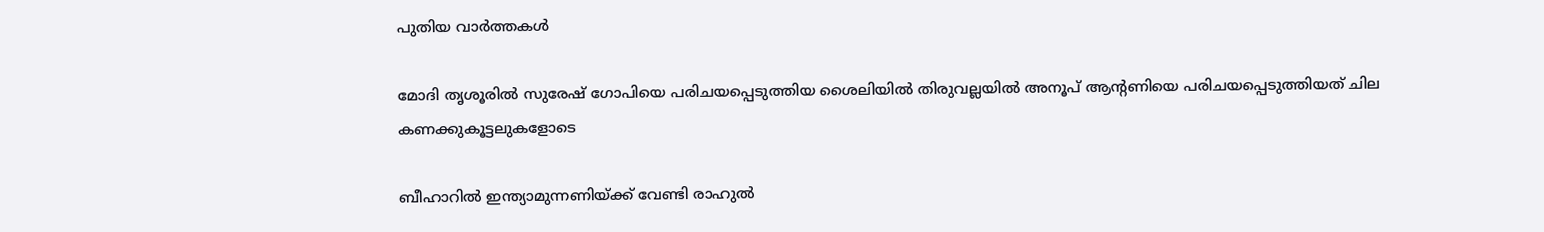പുതിയ വാര്‍ത്തകള്‍

മോദി തൃശൂരില്‍ സുരേഷ് ഗോപിയെ പരിചയപ്പെടുത്തിയ ശൈലിയില്‍ തിരുവല്ലയില്‍ അനൂപ് ആന്‍റണിയെ പരിചയപ്പെടുത്തിയത് ചില കണക്കുകൂട്ടലുകളോടെ

ബീഹാറില്‍ ഇന്ത്യാമുന്നണിയ്ക്ക് വേണ്ടി രാഹുല്‍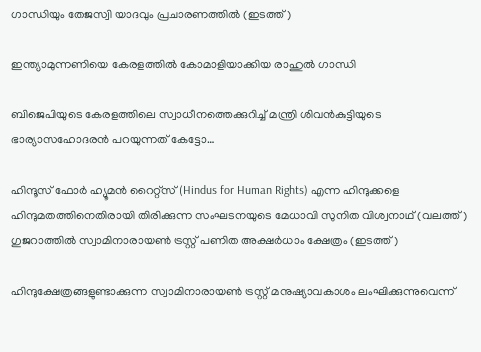ഗാന്ധിയും തേജസ്വി യാദവും പ്രചാരണത്തില്‍ (ഇടത്ത്)

ഇന്ത്യാമുന്നണിയെ കേരളത്തില്‍ കോമാളിയാക്കിയ രാഹുല്‍ ഗാന്ധി

ബിജെപിയുടെ കേരളത്തിലെ സ്വാധീനത്തെക്കുറിച്ച് മന്ത്രി ശിവന്‍കുട്ടിയുടെ ഭാര്യാസഹോദരന്‍ പറയുന്നത് കേട്ടോ…

ഹിന്ദൂസ് ഫോര്‍ ഹ്യൂമന്‍ റൈറ്റ്സ് (Hindus for Human Rights) എന്ന ഹിന്ദുക്കളെ ഹിന്ദുമതത്തിനെതിരായി തിരിക്കുന്ന സംഘടനയുടെ മേധാവി സുനിത വിശ്വനാഥ് (വലത്ത്) ഗുജറാത്തില്‍ സ്വാമിനാരായണ്‍ ട്രസ്റ്റ് പണിത അക്ഷര്‍ധാം ക്ഷേത്രം (ഇടത്ത്)

ഹിന്ദുക്ഷേത്രങ്ങളുണ്ടാക്കുന്ന സ്വാമിനാരായണ്‍ ട്രസ്റ്റ് മനുഷ്യാവകാശം ലംഘിക്കുന്നുവെന്ന്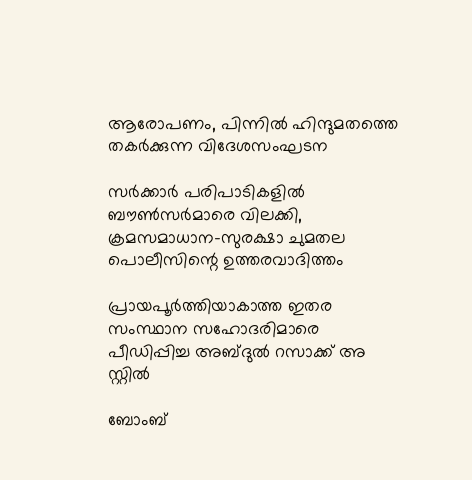ആരോപണം, പിന്നില്‍ ഹിന്ദുമതത്തെ തകര്‍ക്കുന്ന വിദേശസംഘടന

സര്‍ക്കാര്‍ പരിപാടികളില്‍ ബൗണ്‍സര്‍മാരെ വിലക്കി, ക്രമസമാധാന-സുരക്ഷാ ചുമതല പൊലീസിന്റെ ഉത്തരവാദിത്തം

പ്രായപൂര്‍ത്തിയാകാത്ത ഇതര സംസ്ഥാന സഹോദരിമാരെ പീഡിപ്പിച്ച അബ്ദുല്‍ റസാക്ക് അ സ്റ്റില്‍

ബോംബ്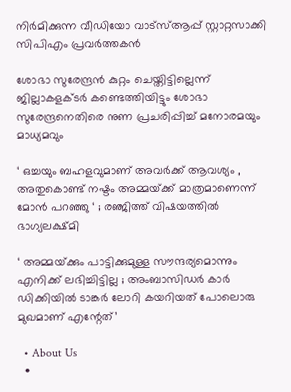നിര്‍മിക്കുന്ന വീഡിയോ വാട്‌സ്ആപ്പ് സ്റ്റാറ്റസാക്കി സിപിഎം പ്രവര്‍ത്തകന്‍

ശോഭാ സുരേന്ദ്രന്‍ കുറ്റം ചെയ്തിട്ടില്ലെന്ന് ജില്ലാകളക്ടര്‍ കണ്ടെത്തിയിട്ടും ശോഭാ സുരേന്ദ്രനെതിരെ നുണ പ്രചരിപ്പിച്ച് മനോരമയും മാധ്യമവും

‘ ഒച്ചയും ബഹളവുമാണ് അവർക്ക് ആവശ്യം , അതുകൊണ്ട് നഷ്ടം അമ്മയ്‌ക്ക് മാത്രമാണെന്ന് മോൻ പറഞ്ഞു ‘ ; രഞ്ജിത്ത് വിഷയത്തിൽ ഭാഗ്യലക്ഷ്മി

‘ അമ്മയ്‌ക്കും പാട്ടിക്കുമുള്ള സൗന്ദര്യമൊന്നും എനിക്ക് ലഭിച്ചിട്ടില്ല ; അംബാസിഡർ‌ കാർ ഡിക്കിയിൽ ടാങ്കർ ലോറി കയറിയത് പോലൊരു മുഖമാണ് എന്റേത്’

  • About Us
  •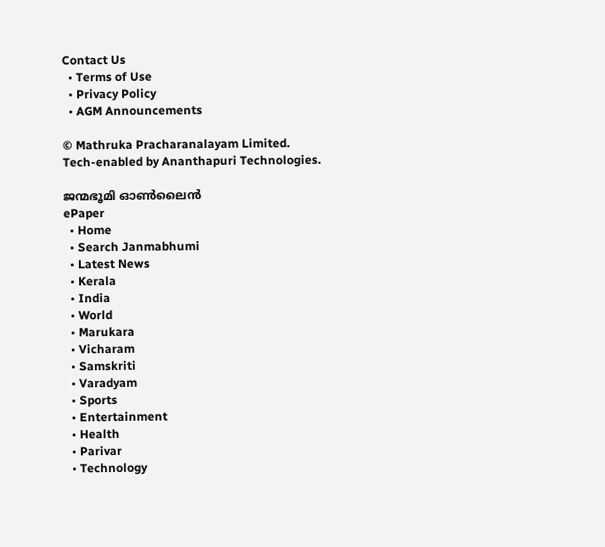Contact Us
  • Terms of Use
  • Privacy Policy
  • AGM Announcements

© Mathruka Pracharanalayam Limited.
Tech-enabled by Ananthapuri Technologies.

ജന്മഭൂമി ഓണ്‍ലൈന്‍
ePaper
  • Home
  • Search Janmabhumi
  • Latest News
  • Kerala
  • India
  • World
  • Marukara
  • Vicharam
  • Samskriti
  • Varadyam
  • Sports
  • Entertainment
  • Health
  • Parivar
  • Technology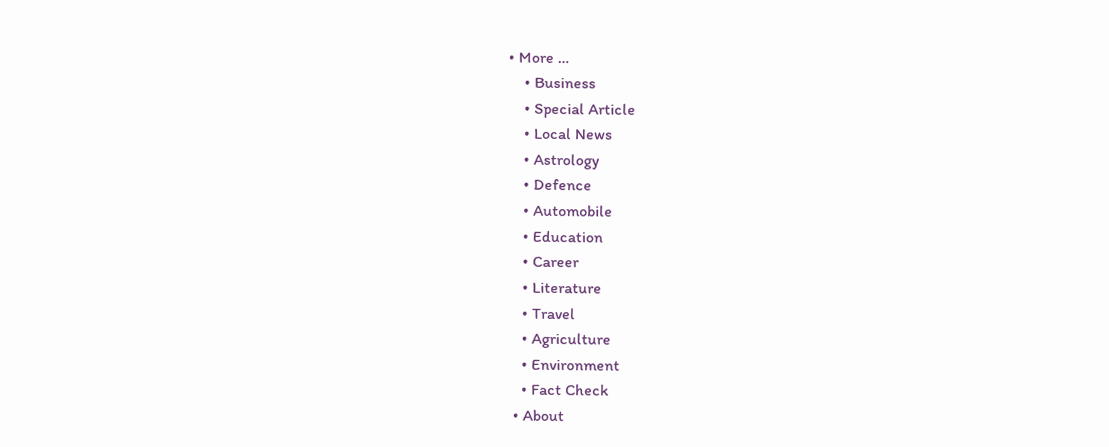• More …
    • Business
    • Special Article
    • Local News
    • Astrology
    • Defence
    • Automobile
    • Education
    • Career
    • Literature
    • Travel
    • Agriculture
    • Environment
    • Fact Check
  • About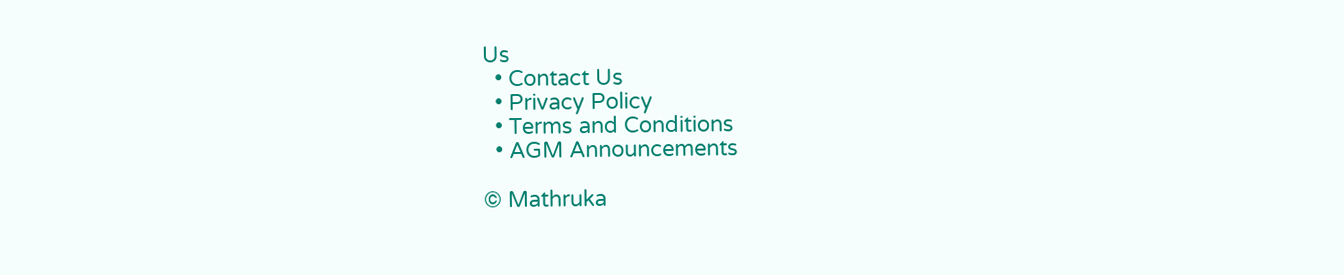Us
  • Contact Us
  • Privacy Policy
  • Terms and Conditions
  • AGM Announcements

© Mathruka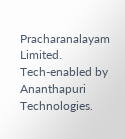Pracharanalayam Limited.
Tech-enabled by Ananthapuri Technologies.